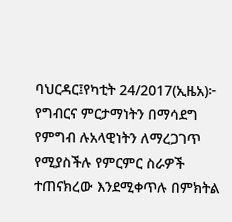ባህርዳር፤የካቲት 24/2017(ኢዜአ)፦ የግብርና ምርታማነትን በማሳደግ የምግብ ሉአላዊነትን ለማረጋገጥ የሚያስችሉ የምርምር ስራዎች ተጠናክረው እንደሚቀጥሉ በምክትል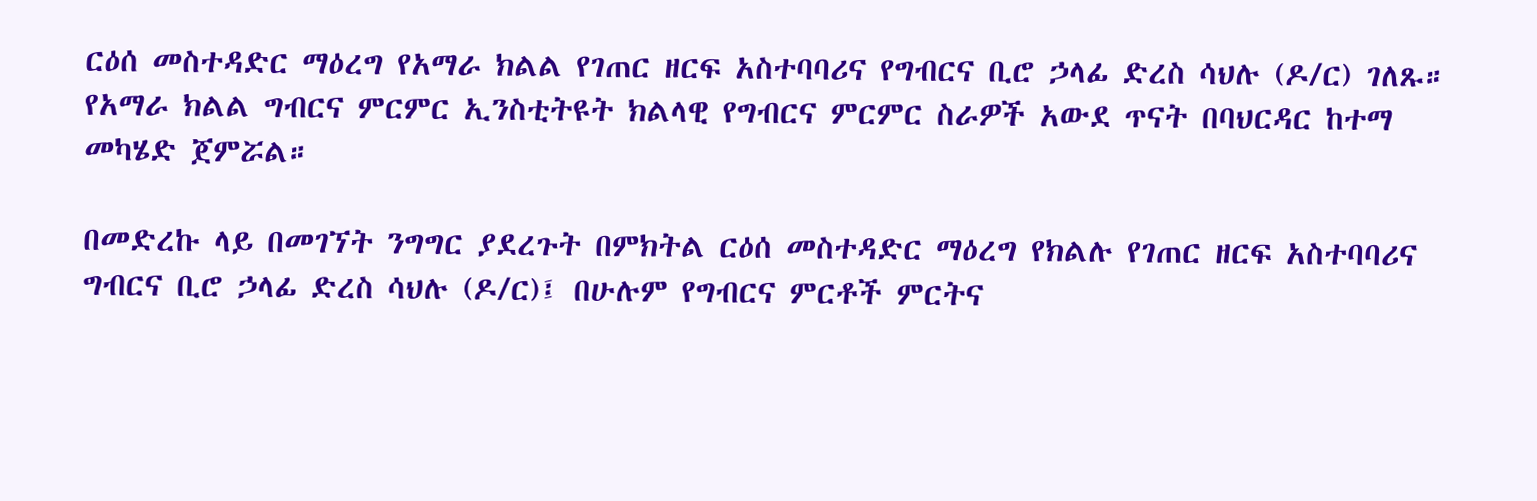ርዕሰ መስተዳድር ማዕረግ የአማራ ክልል የገጠር ዘርፍ አስተባባሪና የግብርና ቢሮ ኃላፊ ድረስ ሳህሉ (ዶ/ር) ገለጹ።
የአማራ ክልል ግብርና ምርምር ኢንስቲትዩት ክልላዊ የግብርና ምርምር ስራዎች አውደ ጥናት በባህርዳር ከተማ መካሄድ ጀምሯል።

በመድረኩ ላይ በመገኘት ንግግር ያደረጉት በምክትል ርዕሰ መስተዳድር ማዕረግ የክልሉ የገጠር ዘርፍ አስተባባሪና ግብርና ቢሮ ኃላፊ ድረስ ሳህሉ (ዶ/ር)፤ በሁሉም የግብርና ምርቶች ምርትና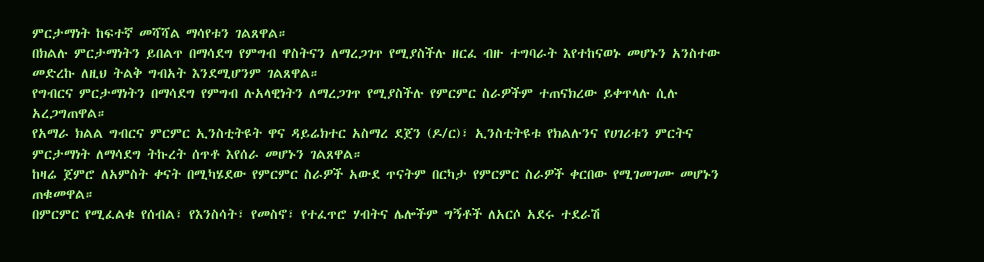ምርታማነት ከፍተኛ መሻሻል ማሳየቱን ገልጸዋል።
በክልሉ ምርታማነትን ይበልጥ በማሳደግ የምግብ ዋስትናን ለማረጋገጥ የሚያስችሉ ዘርፈ ብዙ ተግባራት እየተከናወኑ መሆኑን አንስተው መድረኩ ለዚህ ትልቅ ግብአት እንደሚሆንም ገልጸዋል።
የግብርና ምርታማነትን በማሳደግ የምግብ ሉአላዊነትን ለማረጋገጥ የሚያስችሉ የምርምር ስራዎችም ተጠናክረው ይቀጥላሉ ሲሉ አረጋግጠዋል።
የአማራ ክልል ግብርና ምርምር ኢንስቲትዩት ዋና ዳይሬክተር አስማረ ደጀን (ዶ/ር)፣ ኢንስቲትዩቱ የክልሉንና የሀገሪቱን ምርትና ምርታማነት ለማሳደግ ትኩረት ሰጥቶ እየሰራ መሆኑን ገልጸዋል።
ከዛሬ ጀምሮ ለአምስት ቀናት በሚካሄደው የምርምር ስራዎች አውደ ጥናትም በርካታ የምርምር ስራዎች ቀርበው የሚገመገሙ መሆኑን ጠቁመዋል።
በምርምር የሚፈልቁ የሰብል፣ የእንስሳት፣ የመስኖ፣ የተፈጥሮ ሃብትና ሌሎችም ግኝቶች ለአርሶ አደሩ ተደራሽ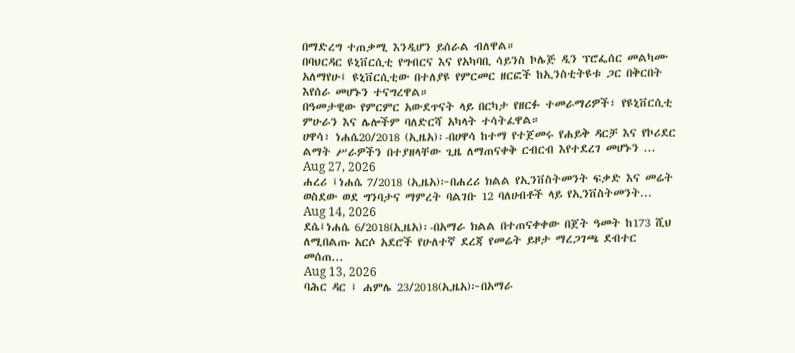በማድረግ ተጠቃሚ እንዲሆን ይሰራል ብለዋል።
በባህርዳር ዩኒቨርሲቲ የግብርና እና የአካባቢ ሳይንስ ኮሌጅ ዲን ፕሮፌሰር መልካሙ አለማየሁ፤ ዩኒቨርሲቲው በተለያዩ የምርመር ዘርፎች ከኢንስቲትዩቱ ጋር በቅርበት እየሰራ መሆኑን ተናግረዋል።
በዓመታዊው የምርምር አውደጥናት ላይ በርካታ የዘርፉ ተመራማሪዎች፣ የዩኒቨርሲቲ ምሁራን እና ሌሎችም ባለድርሻ አካላት ተሳትፈዋል።
ሀዋሳ፣ ነሐሴ20/2018 (ኢዜአ)፡-በሀዋሳ ከተማ የተጀመሩ የሐይቅ ዳርቻ እና የኮሪደር ልማት ሥራዎችን በተያዘላቸው ጊዜ ለማጠናቀቅ ርብርብ እየተደረገ መሆኑን ...
Aug 27, 2026
ሐረሪ ፤ነሐሴ 7/2018 (ኢዜአ)፦በሐረሪ ክልል የኢንቨስትመንት ፍቃድ እና መሬት ወስደው ወደ ግንባታና ማምረት ባልገቡ 12 ባለሀብቶች ላይ የኢንቨስትመንት...
Aug 14, 2026
ደሴ፤ነሐሴ 6/2018(ኢዜአ)፡-በአማራ ክልል በተጠናቀቀው በጀት ዓመት ከ173 ሺህ ለሚበልጡ አርሶ አደሮች የሁለተኛ ደረጃ የመሬት ይዞታ ማረጋገጫ ደብተር መሰጠ...
Aug 13, 2026
ባሕር ዳር ፤ ሐምሌ 23/2018(ኢዜአ)፦በአማራ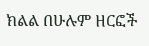ክልል በሁሉም ዘርፎች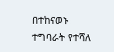በተከናወኑ ተግባራት የተሻለ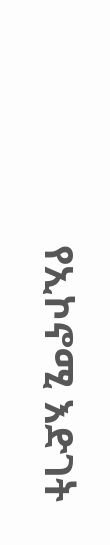የኢኮኖሚ እድገት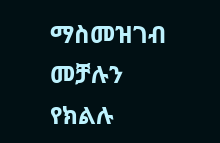ማስመዝገብ መቻሉን የክልሉ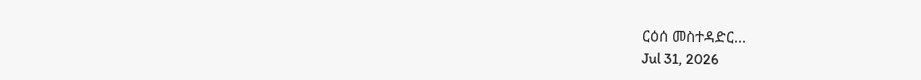ርዕሰ መስተዳድር...
Jul 31, 2026